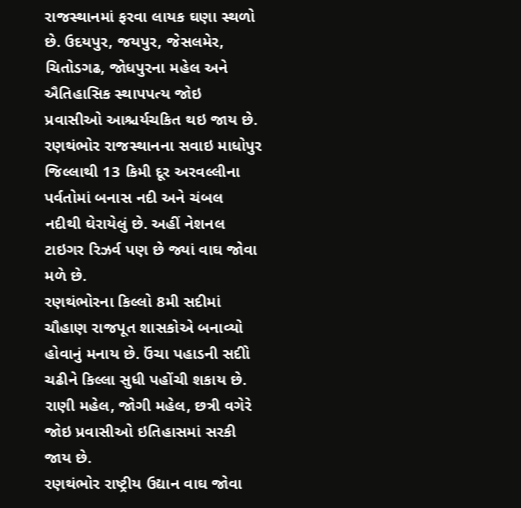રાજસ્થાનમાં ફરવા લાયક ઘણા સ્થળો છે. ઉદયપુર, જયપુર, જેસલમેર, ચિતોડગઢ, જોધપુરના મહેલ અને ઐતિહાસિક સ્થાપપત્ય જોઇ પ્રવાસીઓ આશ્ચર્યચકિત થઇ જાય છે.
રણથંભોર રાજસ્થાનના સવાઇ માધોપુર જિલ્લાથી 13 કિમી દૂર અરવલ્લીના પર્વતોમાં બનાસ નદી અને ચંબલ નદીથી ઘેરાયેલું છે. અહીં નેશનલ ટાઇગર રિઝર્વ પણ છે જ્યાં વાઘ જોવા મળે છે.
રણથંભોરના કિલ્લો 8મી સદીમાં ચૌહાણ રાજપૂત શાસકોએ બનાવ્યો હોવાનું મનાય છે. ઉંચા પહાડની સદીો ચઢીને કિલ્લા સુધી પહોંચી શકાય છે. રાણી મહેલ, જોગી મહેલ, છત્રી વગેરે જોઇ પ્રવાસીઓ ઇતિહાસમાં સરકી જાય છે.
રણથંભોર રાષ્ટ્રીય ઉદ્યાન વાઘ જોવા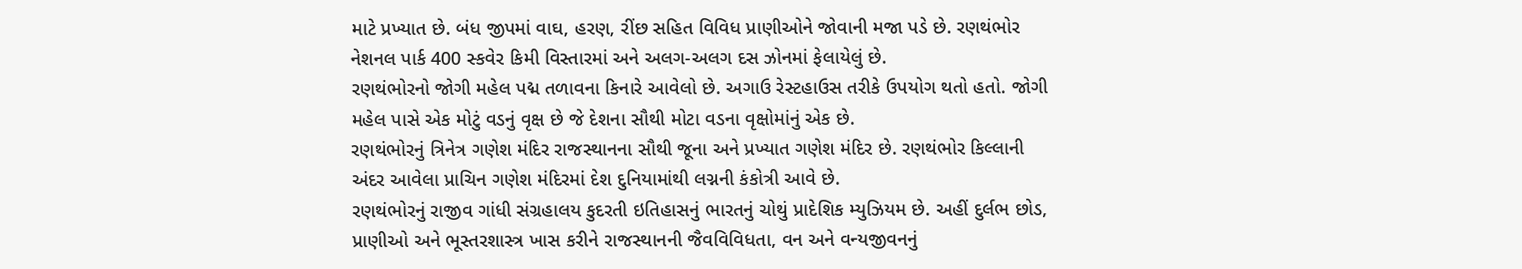માટે પ્રખ્યાત છે. બંધ જીપમાં વાઘ, હરણ, રીંછ સહિત વિવિધ પ્રાણીઓને જોવાની મજા પડે છે. રણથંભોર નેશનલ પાર્ક 400 સ્કવેર કિમી વિસ્તારમાં અને અલગ-અલગ દસ ઝોનમાં ફેલાયેલું છે.
રણથંભોરનો જોગી મહેલ પદ્મ તળાવના કિનારે આવેલો છે. અગાઉ રેસ્ટહાઉસ તરીકે ઉપયોગ થતો હતો. જોગી મહેલ પાસે એક મોટું વડનું વૃક્ષ છે જે દેશના સૌથી મોટા વડના વૃક્ષોમાંનું એક છે.
રણથંભોરનું ત્રિનેત્ર ગણેશ મંદિર રાજસ્થાનના સૌથી જૂના અને પ્રખ્યાત ગણેશ મંદિર છે. રણથંભોર કિલ્લાની અંદર આવેલા પ્રાચિન ગણેશ મંદિરમાં દેશ દુનિયામાંથી લગ્નની કંકોત્રી આવે છે.
રણથંભોરનું રાજીવ ગાંધી સંગ્રહાલય કુદરતી ઇતિહાસનું ભારતનું ચોથું પ્રાદેશિક મ્યુઝિયમ છે. અહીં દુર્લભ છોડ, પ્રાણીઓ અને ભૂસ્તરશાસ્ત્ર ખાસ કરીને રાજસ્થાનની જૈવવિવિધતા, વન અને વન્યજીવનનું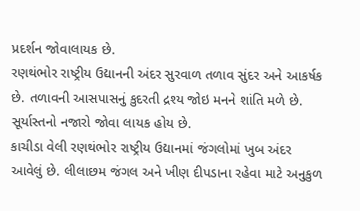પ્રદર્શન જોવાલાયક છે.
રણથંભોર રાષ્ટ્રીય ઉદ્યાનની અંદર સુરવાળ તળાવ સુંદર અને આકર્ષક છે. તળાવની આસપાસનું કુદરતી દ્રશ્ય જોઇ મનને શાંતિ મળે છે. સૂર્યાસ્તનો નજારો જોવા લાયક હોય છે.
કાચીડા વેલી રણથંભોર રાષ્ટ્રીય ઉદ્યાનમાં જંગલોમાં ખુબ અંદર આવેલું છે. લીલાછમ જંગલ અને ખીણ દીપડાના રહેવા માટે અનુકુળ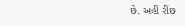છે. અહીં રીંછ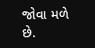જોવા મળે છે.